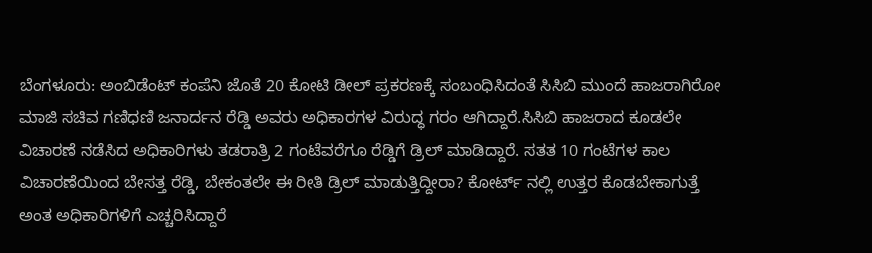ಬೆಂಗಳೂರು: ಅಂಬಿಡೆಂಟ್ ಕಂಪೆನಿ ಜೊತೆ 20 ಕೋಟಿ ಡೀಲ್ ಪ್ರಕರಣಕ್ಕೆ ಸಂಬಂಧಿಸಿದಂತೆ ಸಿಸಿಬಿ ಮುಂದೆ ಹಾಜರಾಗಿರೋ ಮಾಜಿ ಸಚಿವ ಗಣಿಧಣಿ ಜನಾರ್ದನ ರೆಡ್ಡಿ ಅವರು ಅಧಿಕಾರಗಳ ವಿರುದ್ಧ ಗರಂ ಆಗಿದ್ದಾರೆ.ಸಿಸಿಬಿ ಹಾಜರಾದ ಕೂಡಲೇ ವಿಚಾರಣೆ ನಡೆಸಿದ ಅಧಿಕಾರಿಗಳು ತಡರಾತ್ರಿ 2 ಗಂಟೆವರೆಗೂ ರೆಡ್ಡಿಗೆ ಡ್ರಿಲ್ ಮಾಡಿದ್ದಾರೆ. ಸತತ 10 ಗಂಟೆಗಳ ಕಾಲ ವಿಚಾರಣೆಯಿಂದ ಬೇಸತ್ತ ರೆಡ್ಡಿ, ಬೇಕಂತಲೇ ಈ ರೀತಿ ಡ್ರಿಲ್ ಮಾಡುತ್ತಿದ್ದೀರಾ? ಕೋರ್ಟ್ ನಲ್ಲಿ ಉತ್ತರ ಕೊಡಬೇಕಾಗುತ್ತೆ ಅಂತ ಅಧಿಕಾರಿಗಳಿಗೆ ಎಚ್ಚರಿಸಿದ್ದಾರೆ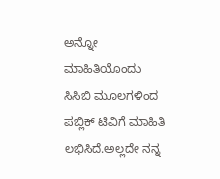ಅನ್ನೋ ಮಾಹಿತಿಯೊಂದು ಸಿಸಿಬಿ ಮೂಲಗಳಿಂದ ಪಬ್ಲಿಕ್ ಟಿವಿಗೆ ಮಾಹಿತಿ ಲಭಿಸಿದೆ.ಅಲ್ಲದೇ ನನ್ನ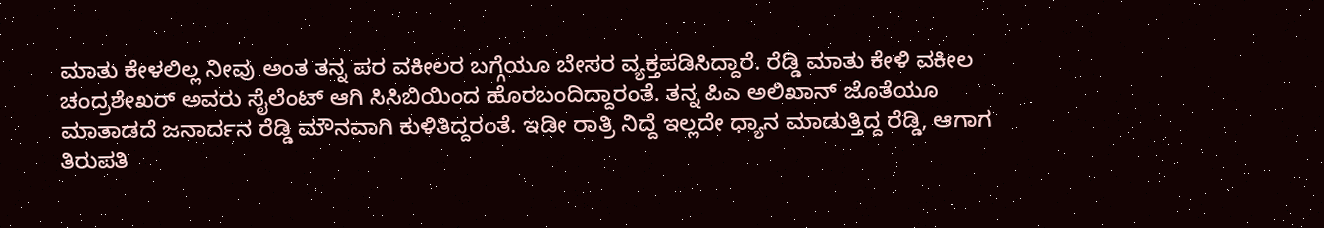ಮಾತು ಕೇಳಲಿಲ್ಲ ನೀವು ಅಂತ ತನ್ನ ಪರ ವಕೀಲರ ಬಗ್ಗೆಯೂ ಬೇಸರ ವ್ಯಕ್ತಪಡಿಸಿದ್ದಾರೆ. ರೆಡ್ಡಿ ಮಾತು ಕೇಳಿ ವಕೀಲ ಚಂದ್ರಶೇಖರ್ ಅವರು ಸೈಲೆಂಟ್ ಆಗಿ ಸಿಸಿಬಿಯಿಂದ ಹೊರಬಂದಿದ್ದಾರಂತೆ. ತನ್ನ ಪಿಎ ಅಲಿಖಾನ್ ಜೊತೆಯೂ ಮಾತಾಡದೆ ಜನಾರ್ದನ ರೆಡ್ಡಿ ಮೌನವಾಗಿ ಕುಳಿತಿದ್ದರಂತೆ. ಇಡೀ ರಾತ್ರಿ ನಿದ್ದೆ ಇಲ್ಲದೇ ಧ್ಯಾನ ಮಾಡುತ್ತಿದ್ದ ರೆಡ್ಡಿ, ಆಗಾಗ ತಿರುಪತಿ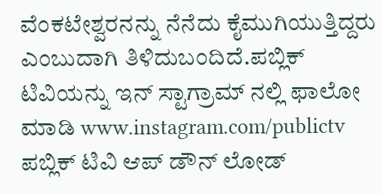ವೆಂಕಟೇಶ್ವರನನ್ನು ನೆನೆದು ಕೈಮುಗಿಯುತ್ತಿದ್ದರು ಎಂಬುದಾಗಿ ತಿಳಿದುಬಂದಿದೆ.ಪಬ್ಲಿಕ್ ಟಿವಿಯನ್ನು ಇನ್ ಸ್ಟಾಗ್ರಾಮ್ ನಲ್ಲಿ ಫಾಲೋ ಮಾಡಿ www.instagram.com/publictv
ಪಬ್ಲಿಕ್ ಟಿವಿ ಆಪ್ ಡೌನ್ ಲೋಡ್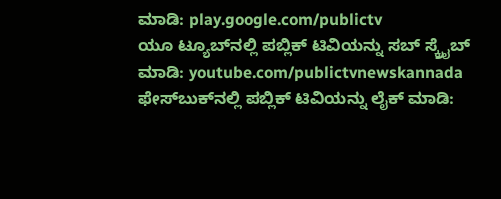ಮಾಡಿ: play.google.com/publictv
ಯೂ ಟ್ಯೂಬ್‍ನಲ್ಲಿ ಪಬ್ಲಿಕ್ ಟಿವಿಯನ್ನು ಸಬ್ ಸ್ಕ್ರೈಬ್ ಮಾಡಿ: youtube.com/publictvnewskannada
ಫೇಸ್‍ಬುಕ್‍ನಲ್ಲಿ ಪಬ್ಲಿಕ್ ಟಿವಿಯನ್ನು ಲೈಕ್ ಮಾಡಿ: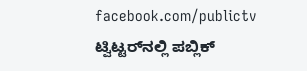facebook.com/publictv
ಟ್ವಿಟ್ಟರ್‌ನಲ್ಲಿ ಪಬ್ಲಿಕ್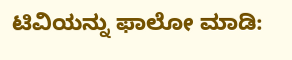ಟಿವಿಯನ್ನು ಫಾಲೋ ಮಾಡಿ: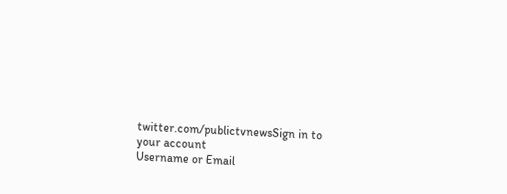twitter.com/publictvnewsSign in to your account
Username or Email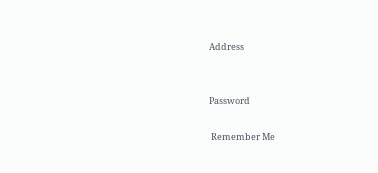Address


Password

 Remember Me